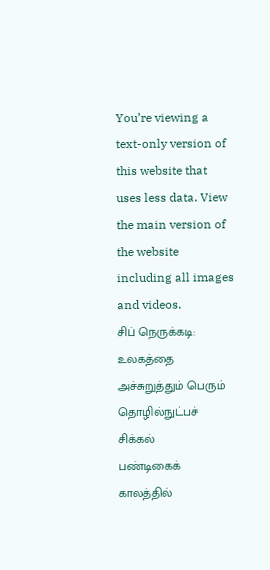You’re viewing a text-only version of this website that uses less data. View the main version of the website including all images and videos.
சிப் நெருக்கடி: உலகத்தை அச்சுறுத்தும் பெரும் தொழில்நுட்பச் சிக்கல்
பண்டிகைக் காலத்தில்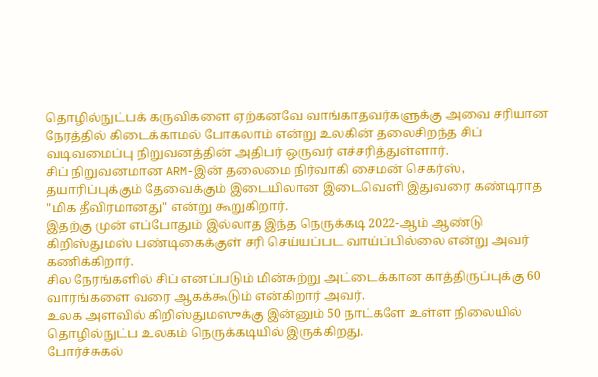தொழில்நுட்பக் கருவிகளை ஏற்கனவே வாங்காதவர்களுக்கு அவை சரியான நேரத்தில் கிடைக்காமல் போகலாம் என்று உலகின் தலைசிறந்த சிப் வடிவமைப்பு நிறுவனத்தின் அதிபர் ஒருவர் எச்சரித்துள்ளார்.
சிப் நிறுவனமான ARM-இன் தலைமை நிர்வாகி சைமன் செகர்ஸ், தயாரிப்புக்கும் தேவைக்கும் இடையிலான இடைவெளி இதுவரை கண்டிராத "மிக தீவிரமானது" என்று கூறுகிறார்.
இதற்கு முன் எப்போதும் இல்லாத இந்த நெருக்கடி 2022-ஆம் ஆண்டு கிறிஸ்துமஸ் பண்டிகைக்குள் சரி செய்யப்பட வாய்ப்பில்லை என்று அவர் கணிக்கிறார்.
சில நேரங்களில் சிப் எனப்படும் மின்சுற்று அட்டைக்கான காத்திருப்புக்கு 60 வாரங்களை வரை ஆகக்கூடும் என்கிறார் அவர்.
உலக அளவில் கிறிஸ்துமஸுக்கு இன்னும் 50 நாட்களே உள்ள நிலையில் தொழில்நுட்ப உலகம் நெருக்கடியில் இருக்கிறது.
போர்ச்சுகல்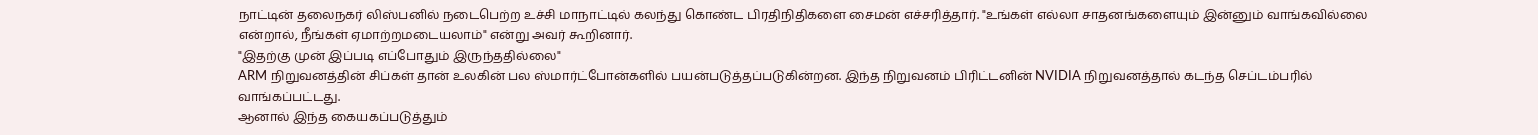நாட்டின் தலைநகர் லிஸ்பனில் நடைபெற்ற உச்சி மாநாட்டில் கலந்து கொண்ட பிரதிநிதிகளை சைமன் எச்சரித்தார். "உங்கள் எல்லா சாதனங்களையும் இன்னும் வாங்கவில்லை என்றால், நீங்கள் ஏமாற்றமடையலாம்" என்று அவர் கூறினார்.
"இதற்கு முன் இப்படி எப்போதும் இருந்ததில்லை"
ARM நிறுவனத்தின் சிப்கள் தான் உலகின் பல ஸ்மார்ட்போன்களில் பயன்படுத்தப்படுகின்றன. இந்த நிறுவனம் பிரிட்டனின் NVIDIA நிறுவனத்தால் கடந்த செப்டம்பரில் வாங்கப்பட்டது.
ஆனால் இந்த கையகப்படுத்தும்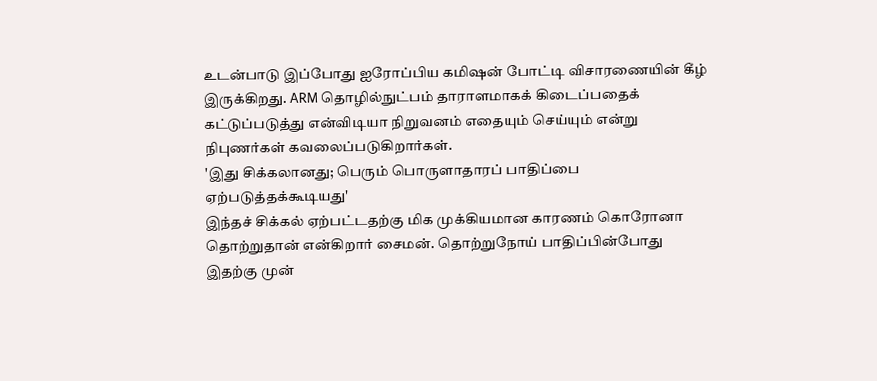உடன்பாடு இப்போது ஐரோப்பிய கமிஷன் போட்டி விசாரணையின் கீழ் இருக்கிறது. ARM தொழில்நுட்பம் தாராளமாகக் கிடைப்பதைக் கட்டுப்படுத்து என்விடியா நிறுவனம் எதையும் செய்யும் என்று நிபுணர்கள் கவலைப்படுகிறார்கள்.
'இது சிக்கலானது; பெரும் பொருளாதாரப் பாதிப்பை ஏற்படுத்தக்கூடியது'
இந்தச் சிக்கல் ஏற்பட்டதற்கு மிக முக்கியமான காரணம் கொரோனா தொற்றுதான் என்கிறார் சைமன். தொற்றுநோய் பாதிப்பின்போது இதற்கு முன்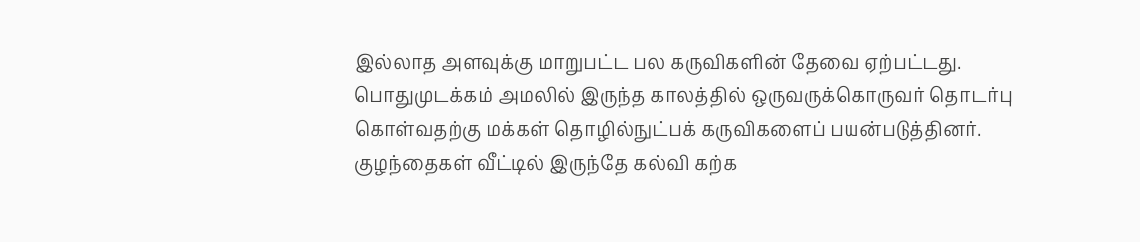இல்லாத அளவுக்கு மாறுபட்ட பல கருவிகளின் தேவை ஏற்பட்டது. பொதுமுடக்கம் அமலில் இருந்த காலத்தில் ஒருவருக்கொருவர் தொடர்பு கொள்வதற்கு மக்கள் தொழில்நுட்பக் கருவிகளைப் பயன்படுத்தினர். குழந்தைகள் வீட்டில் இருந்தே கல்வி கற்க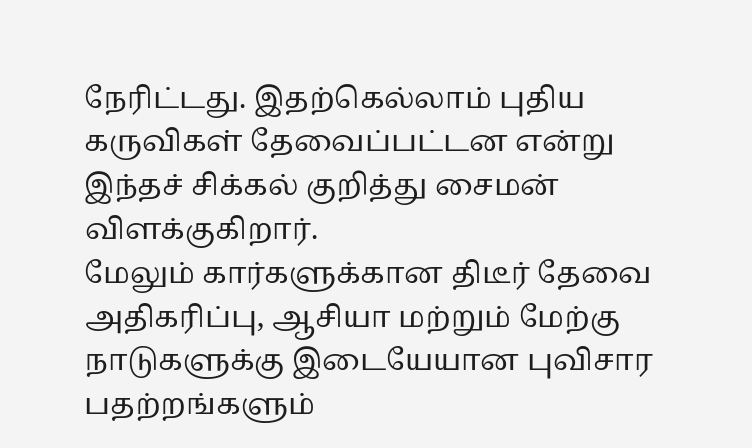நேரிட்டது. இதற்கெல்லாம் புதிய கருவிகள் தேவைப்பட்டன என்று இந்தச் சிக்கல் குறித்து சைமன் விளக்குகிறார்.
மேலும் கார்களுக்கான திடீர் தேவை அதிகரிப்பு, ஆசியா மற்றும் மேற்கு நாடுகளுக்கு இடையேயான புவிசார பதற்றங்களும்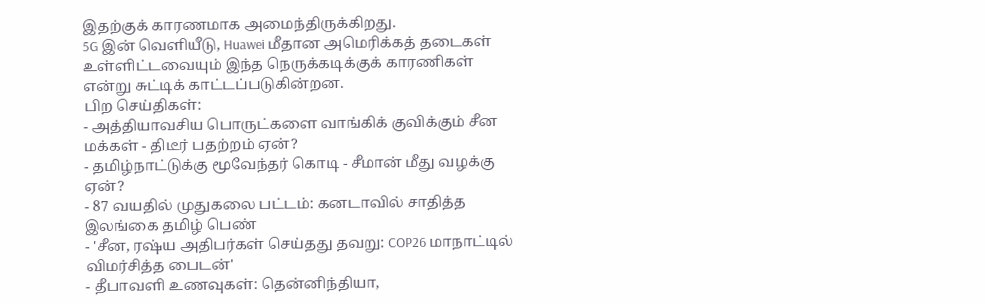இதற்குக் காரணமாக அமைந்திருக்கிறது.
5G இன் வெளியீடு, Huawei மீதான அமெரிக்கத் தடைகள் உள்ளிட்டவையும் இந்த நெருக்கடிக்குக் காரணிகள் என்று சுட்டிக் காட்டப்படுகின்றன.
பிற செய்திகள்:
- அத்தியாவசிய பொருட்களை வாங்கிக் குவிக்கும் சீன மக்கள் - திடீர் பதற்றம் ஏன்?
- தமிழ்நாட்டுக்கு மூவேந்தர் கொடி - சீமான் மீது வழக்கு ஏன்?
- 87 வயதில் முதுகலை பட்டம்: கனடாவில் சாதித்த இலங்கை தமிழ் பெண்
- 'சீன, ரஷ்ய அதிபர்கள் செய்தது தவறு: COP26 மாநாட்டில் விமர்சித்த பைடன்'
- தீபாவளி உணவுகள்: தென்னிந்தியா,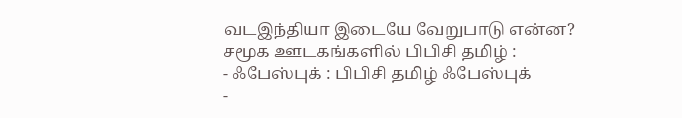வடஇந்தியா இடையே வேறுபாடு என்ன?
சமூக ஊடகங்களில் பிபிசி தமிழ் :
- ஃபேஸ்புக் : பிபிசி தமிழ் ஃபேஸ்புக்
-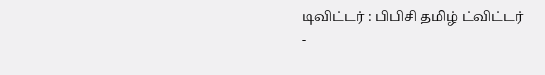டிவிட்டர் : பிபிசி தமிழ் ட்விட்டர்
-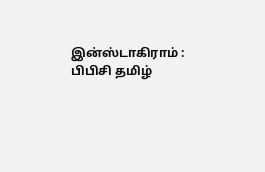இன்ஸ்டாகிராம் : பிபிசி தமிழ்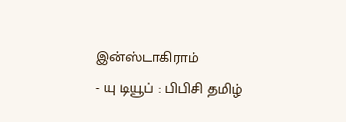இன்ஸ்டாகிராம்
- யு டியூப் : பிபிசி தமிழ்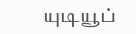யுடியூப்